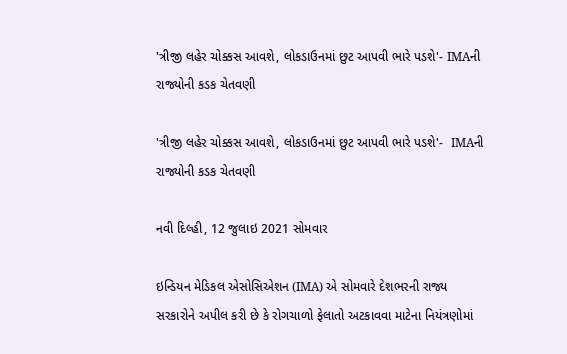'ત્રીજી લહેર ચોક્કસ આવશે, લોકડાઉનમાં છુટ આપવી ભારે પડશે'- IMAની રાજ્યોની કડક ચેતવણી

'ત્રીજી લહેર ચોક્કસ આવશે, લોકડાઉનમાં છુટ આપવી ભારે પડશે'-  IMAની રાજ્યોની કડક ચેતવણી

નવી દિલ્હી, 12 જુલાઇ 2021 સોમવાર

ઇન્ડિયન મેડિકલ એસોસિએશન (IMA) એ સોમવારે દેશભરની રાજ્ય સરકારોને અપીલ કરી છે કે રોગચાળો ફેલાતો અટકાવવા માટેના નિયંત્રણોમાં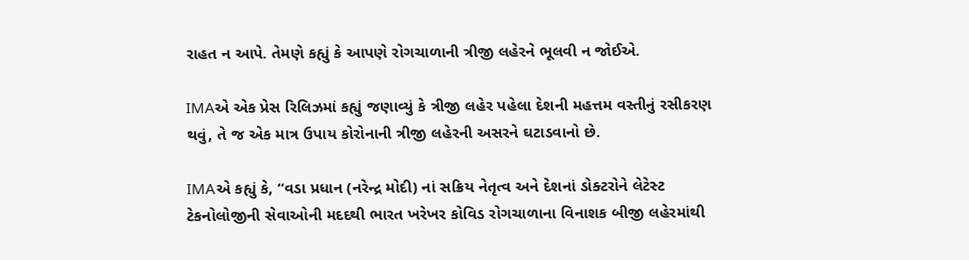રાહત ન આપે. તેમણે કહ્યું કે આપણે રોગચાળાની ત્રીજી લહેરને ભૂલવી ન જોઈએ.

IMAએ એક પ્રેસ રિલિઝમાં કહ્યું જણાવ્યું કે ત્રીજી લહેર પહેલા દેશની મહત્તમ વસ્તીનું રસીકરણ થવું, તે જ એક માત્ર ઉપાય કોરોનાની ત્રીજી લહેરની અસરને ઘટાડવાનો છે.

IMAએ કહ્યું કે, “વડા પ્રધાન (નરેન્દ્ર મોદી) નાં સક્રિય નેતૃત્વ અને દેશનાં ડોક્ટરોને લેટેસ્ટ ટેકનોલોજીની સેવાઓની મદદથી ભારત ખરેખર કોવિડ રોગચાળાના વિનાશક બીજી લહેરમાંથી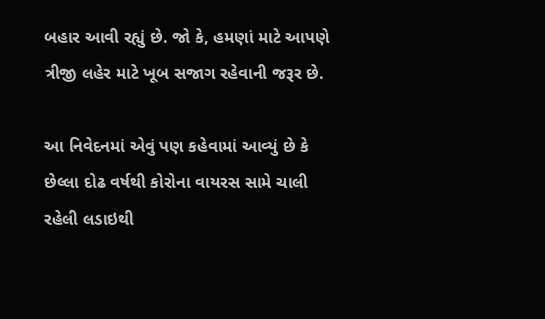બહાર આવી રહ્યું છે. જો કે, હમણાં માટે આપણે ત્રીજી લહેર માટે ખૂબ સજાગ રહેવાની જરૂર છે.

આ નિવેદનમાં એવું પણ કહેવામાં આવ્યું છે કે છેલ્લા દોઢ વર્ષથી કોરોના વાયરસ સામે ચાલી રહેલી લડાઇથી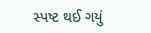સ્પષ્ટ થઈ ગયું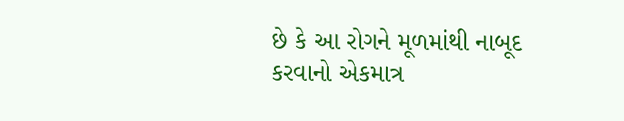છે કે આ રોગને મૂળમાંથી નાબૂદ કરવાનો એકમાત્ર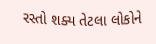રસ્તો શક્ય તેટલા લોકોને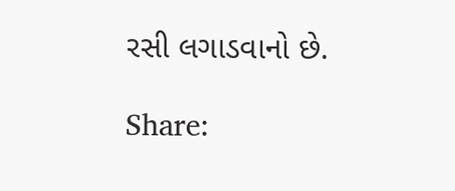રસી લગાડવાનો છે.

Share: